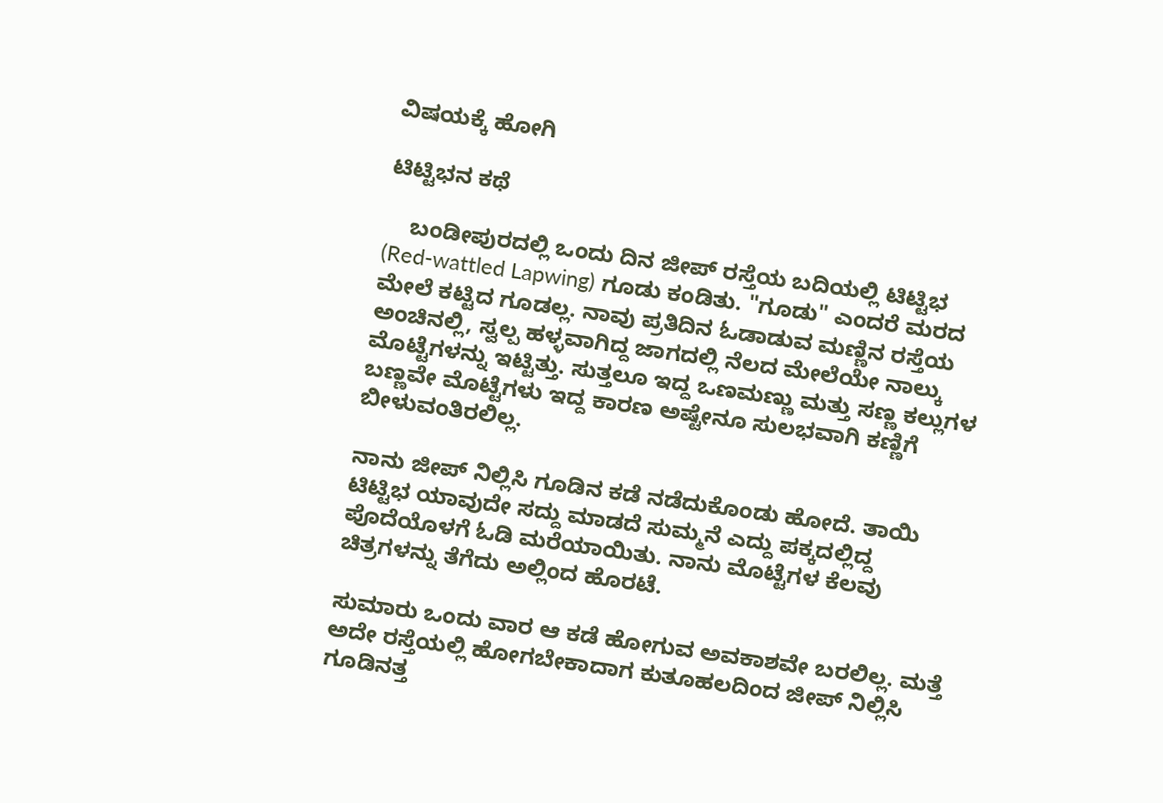ವಿಷಯಕ್ಕೆ ಹೋಗಿ

ಟಿಟ್ಟಿಭನ ಕಥೆ

    ಬಂಡೀಪುರದಲ್ಲಿ ಒಂದು ದಿನ ಜೀಪ್ ರಸ್ತೆಯ ಬದಿಯಲ್ಲಿ ಟಿಟ್ಟಿಭ (Red-wattled Lapwing) ಗೂಡು ಕಂಡಿತು. "ಗೂಡು" ಎಂದರೆ ಮರದ ಮೇಲೆ ಕಟ್ಟಿದ ಗೂಡಲ್ಲ. ನಾವು ಪ್ರತಿದಿನ ಓಡಾಡುವ ಮಣ್ಣಿನ ರಸ್ತೆಯ ಅಂಚಿನಲ್ಲಿ, ಸ್ವಲ್ಪ ಹಳ್ಳವಾಗಿದ್ದ ಜಾಗದಲ್ಲಿ ನೆಲದ ಮೇಲೆಯೇ ನಾಲ್ಕು ಮೊಟ್ಟೆಗಳನ್ನು ಇಟ್ಟಿತ್ತು. ಸುತ್ತಲೂ ಇದ್ದ ಒಣಮಣ್ಣು ಮತ್ತು ಸಣ್ಣ ಕಲ್ಲುಗಳ ಬಣ್ಣವೇ ಮೊಟ್ಟೆಗಳು ಇದ್ದ ಕಾರಣ ಅಷ್ಟೇನೂ ಸುಲಭವಾಗಿ ಕಣ್ಣಿಗೆ ಬೀಳುವಂತಿರಲಿಲ್ಲ.

ನಾನು ಜೀಪ್ ನಿಲ್ಲಿಸಿ ಗೂಡಿನ ಕಡೆ ನಡೆದುಕೊಂಡು ಹೋದೆ. ತಾಯಿ ಟಿಟ್ಟಿಭ ಯಾವುದೇ ಸದ್ದು ಮಾಡದೆ ಸುಮ್ಮನೆ ಎದ್ದು ಪಕ್ಕದಲ್ಲಿದ್ದ ಪೊದೆಯೊಳಗೆ ಓಡಿ ಮರೆಯಾಯಿತು. ನಾನು ಮೊಟ್ಟೆಗಳ ಕೆಲವು ಚಿತ್ರಗಳನ್ನು ತೆಗೆದು ಅಲ್ಲಿಂದ ಹೊರಟೆ.

ಸುಮಾರು ಒಂದು ವಾರ ಆ ಕಡೆ ಹೋಗುವ ಅವಕಾಶವೇ ಬರಲಿಲ್ಲ. ಮತ್ತೆ ಅದೇ ರಸ್ತೆಯಲ್ಲಿ ಹೋಗಬೇಕಾದಾಗ ಕುತೂಹಲದಿಂದ ಜೀಪ್ ನಿಲ್ಲಿಸಿ ಗೂಡಿನತ್ತ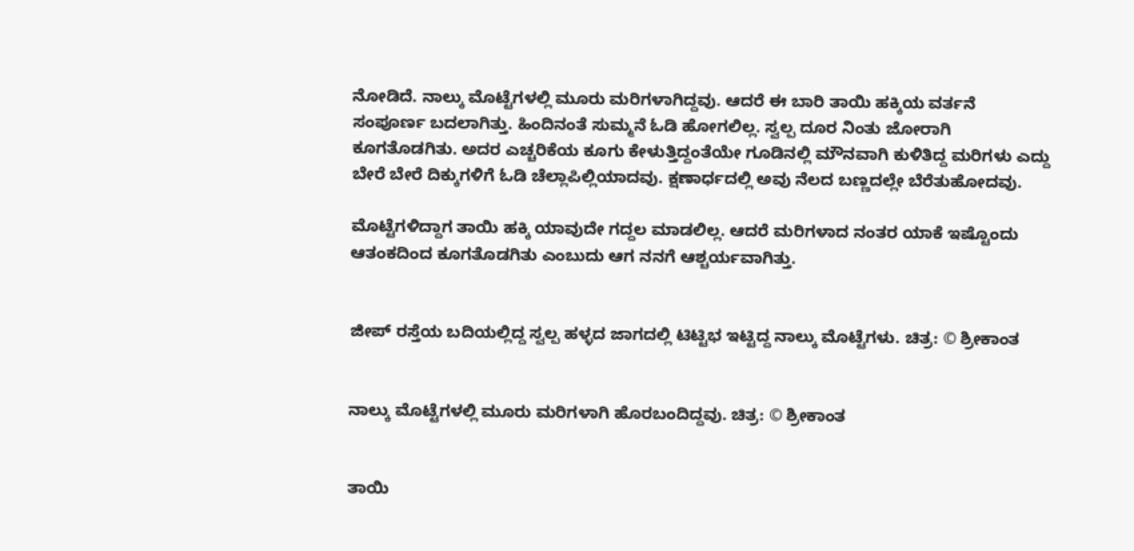ನೋಡಿದೆ. ನಾಲ್ಕು ಮೊಟ್ಟೆಗಳಲ್ಲಿ ಮೂರು ಮರಿಗಳಾಗಿದ್ದವು. ಆದರೆ ಈ ಬಾರಿ ತಾಯಿ ಹಕ್ಕಿಯ ವರ್ತನೆ ಸಂಪೂರ್ಣ ಬದಲಾಗಿತ್ತು. ಹಿಂದಿನಂತೆ ಸುಮ್ಮನೆ ಓಡಿ ಹೋಗಲಿಲ್ಲ. ಸ್ವಲ್ಪ ದೂರ ನಿಂತು ಜೋರಾಗಿ ಕೂಗತೊಡಗಿತು. ಅದರ ಎಚ್ಚರಿಕೆಯ ಕೂಗು ಕೇಳುತ್ತಿದ್ದಂತೆಯೇ ಗೂಡಿನಲ್ಲಿ ಮೌನವಾಗಿ ಕುಳಿತಿದ್ದ ಮರಿಗಳು ಎದ್ದು ಬೇರೆ ಬೇರೆ ದಿಕ್ಕುಗಳಿಗೆ ಓಡಿ ಚೆಲ್ಲಾಪಿಲ್ಲಿಯಾದವು. ಕ್ಷಣಾರ್ಧದಲ್ಲಿ ಅವು ನೆಲದ ಬಣ್ಣದಲ್ಲೇ ಬೆರೆತುಹೋದವು.

ಮೊಟ್ಟೆಗಳಿದ್ದಾಗ ತಾಯಿ ಹಕ್ಕಿ ಯಾವುದೇ ಗದ್ದಲ ಮಾಡಲಿಲ್ಲ. ಆದರೆ ಮರಿಗಳಾದ ನಂತರ ಯಾಕೆ ಇಷ್ಟೊಂದು ಆತಂಕದಿಂದ ಕೂಗತೊಡಗಿತು ಎಂಬುದು ಆಗ ನನಗೆ ಆಶ್ಚರ್ಯವಾಗಿತ್ತು.


ಜೀಪ್ ರಸ್ತೆಯ ಬದಿಯಲ್ಲಿದ್ದ ಸ್ವಲ್ಪ ಹಳ್ಳದ ಜಾಗದಲ್ಲಿ ಟಿಟ್ಟಿಭ ಇಟ್ಟಿದ್ದ ನಾಲ್ಕು ಮೊಟ್ಟೆಗಳು. ಚಿತ್ರ: © ಶ್ರೀಕಾಂತ


ನಾಲ್ಕು ಮೊಟ್ಟೆಗಳಲ್ಲಿ ಮೂರು ಮರಿಗಳಾಗಿ ಹೊರಬಂದಿದ್ದವು. ಚಿತ್ರ: © ಶ್ರೀಕಾಂತ


ತಾಯಿ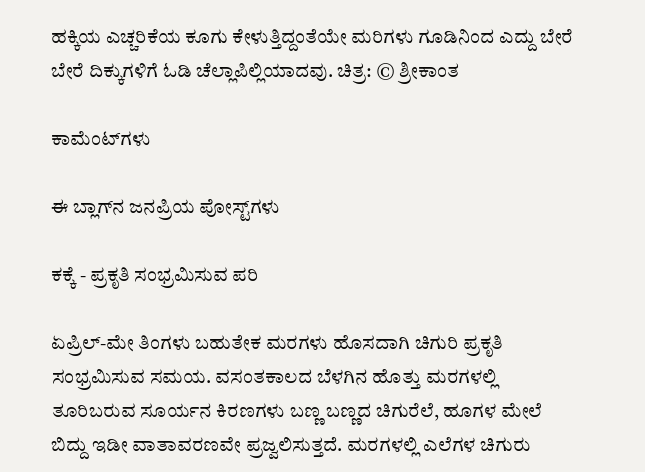ಹಕ್ಕಿಯ ಎಚ್ಚರಿಕೆಯ ಕೂಗು ಕೇಳುತ್ತಿದ್ದಂತೆಯೇ ಮರಿಗಳು ಗೂಡಿನಿಂದ ಎದ್ದು ಬೇರೆ ಬೇರೆ ದಿಕ್ಕುಗಳಿಗೆ ಓಡಿ ಚೆಲ್ಲಾಪಿಲ್ಲಿಯಾದವು. ಚಿತ್ರ: © ಶ್ರೀಕಾಂತ

ಕಾಮೆಂಟ್‌ಗಳು

ಈ ಬ್ಲಾಗ್‌ನ ಜನಪ್ರಿಯ ಪೋಸ್ಟ್‌ಗಳು

ಕಕ್ಕೆ - ಪ್ರಕೃತಿ ಸಂಭ್ರಮಿಸುವ ಪರಿ

ಏಪ್ರಿಲ್-ಮೇ ತಿಂಗಳು ಬಹುತೇಕ ಮರಗಳು ಹೊಸದಾಗಿ‌ ಚಿಗುರಿ ಪ್ರಕೃತಿ ಸಂಭ್ರಮಿಸುವ ಸಮಯ. ವಸಂತಕಾಲದ ಬೆಳಗಿನ ಹೊತ್ತು ಮರಗಳಲ್ಲಿ ತೂರಿಬರುವ ಸೂರ್ಯನ ಕಿರಣಗಳು ಬಣ್ಣ ಬಣ್ಣದ ಚಿಗುರೆಲೆ, ಹೂಗಳ ಮೇಲೆ ಬಿದ್ದು ಇಡೀ ವಾತಾವರಣವೇ ಪ್ರಜ್ವಲಿಸುತ್ತದೆ. ಮರಗಳಲ್ಲಿ ಎಲೆಗಳ ಚಿಗುರು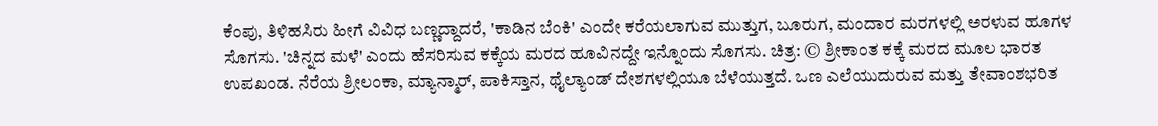ಕೆಂಪು, ತಿಳಿಹಸಿರು ಹೀಗೆ‌ ವಿವಿಧ ಬಣ್ಣದ್ದಾದರೆ, 'ಕಾಡಿನ ಬೆಂಕಿ' ಎಂದೇ ಕರೆಯಲಾಗುವ ಮುತ್ತುಗ, ಬೂರುಗ, ಮಂದಾರ ಮರಗಳಲ್ಲಿ ಅರಳುವ ಹೂಗಳ ಸೊಗಸು. 'ಚಿನ್ನದ ಮಳೆ' ಎಂದು ಹೆಸರಿಸುವ ಕಕ್ಕೆಯ ಮರದ ಹೂವಿನದ್ದೇ ಇನ್ನೊಂದು‌ ಸೊಗಸು. ಚಿತ್ರ: © ಶ್ರೀಕಾಂತ ಕಕ್ಕೆ ಮರದ ಮೂಲ ಭಾರತ ಉಪಖಂಡ. ನೆರೆಯ ಶ್ರೀಲಂಕಾ, ಮ್ಯಾನ್ಮಾರ್, ಪಾಕಿಸ್ತಾನ, ಥೈಲ್ಯಾಂಡ್ ದೇಶಗಳಲ್ಲಿಯೂ ಬೆಳೆಯುತ್ತದೆ. ಒಣ ಎಲೆಯುದುರುವ ಮತ್ತು ತೇವಾಂಶಭರಿತ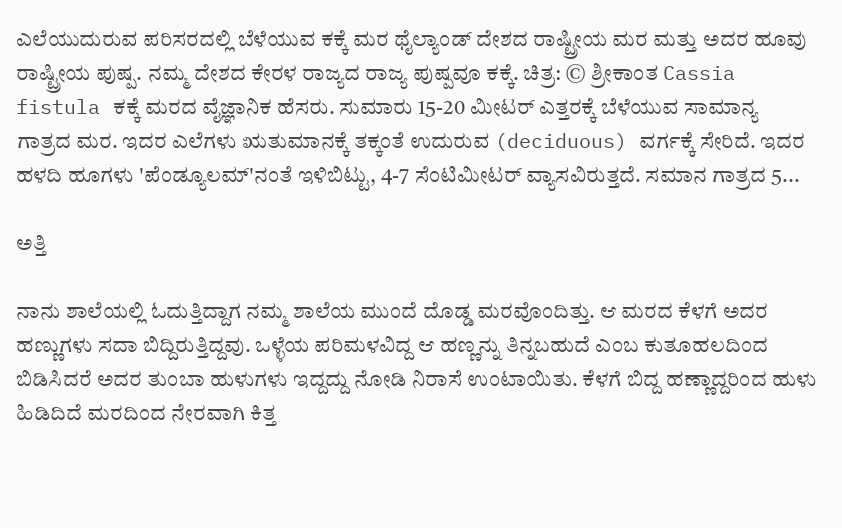ಎಲೆಯುದುರುವ ಪರಿಸರದಲ್ಲಿ‌ ಬೆಳೆಯುವ ಕಕ್ಕೆ ಮರ ಥೈಲ್ಯಾಂಡ್ ದೇಶದ ರಾಷ್ಟ್ರೀಯ ಮರ ಮತ್ತು ಅದರ ಹೂವು ರಾಷ್ಟ್ರೀಯ ಪುಷ್ಪ. ನಮ್ಮ ದೇಶದ ಕೇರಳ ರಾಜ್ಯದ ರಾಜ್ಯ ಪುಷ್ಪವೂ ಕಕ್ಕೆ. ಚಿತ್ರ: © ಶ್ರೀಕಾಂತ Cassia fistula ಕಕ್ಕೆ ಮರದ ವೈಜ್ಞಾನಿಕ ಹೆಸರು. ಸುಮಾರು 15-20 ಮೀಟರ್ ಎತ್ತರಕ್ಕೆ ಬೆಳೆಯುವ ಸಾಮಾನ್ಯ ಗಾತ್ರದ ಮರ. ಇದರ ಎಲೆಗಳು ಋತುಮಾನಕ್ಕೆ‌ ತಕ್ಕಂತೆ ಉದುರುವ (deciduous) ವರ್ಗಕ್ಕೆ ಸೇರಿದೆ. ಇದರ ಹಳದಿ ಹೂಗಳು 'ಪೆಂಡ್ಯೂಲಮ್'ನಂತೆ ಇಳಿಬಿಟ್ಟು, 4-7 ಸೆಂಟಿಮೀಟರ್ ವ್ಯಾಸವಿರುತ್ತದೆ. ಸಮಾನ ಗಾತ್ರದ 5...

ಅತ್ತಿ

ನಾನು ಶಾಲೆಯಲ್ಲಿ ಓದುತ್ತಿದ್ದಾಗ ನಮ್ಮ ಶಾಲೆಯ ಮುಂದೆ ದೊಡ್ಡ ಮರವೊಂದಿತ್ತು. ಆ ಮರದ ಕೆಳಗೆ ಅದರ ಹಣ್ಣುಗಳು ಸದಾ ಬಿದ್ದಿರುತ್ತಿದ್ದವು. ಒಳ್ಳೆಯ ಪರಿಮಳವಿದ್ದ ಆ ಹಣ್ಣನ್ನು ತಿನ್ನಬಹುದೆ ಎಂಬ ಕುತೂಹಲದಿಂದ ಬಿಡಿಸಿದರೆ ಅದರ ತುಂಬಾ ಹುಳುಗಳು ಇದ್ದದ್ದು ನೋಡಿ ನಿರಾಸೆ ಉಂಟಾಯಿತು. ಕೆಳಗೆ ಬಿದ್ದ ಹಣ್ಣಾದ್ದರಿಂದ ಹುಳು ಹಿಡಿದಿದೆ ಮರದಿಂದ ನೇರವಾಗಿ ಕಿತ್ತ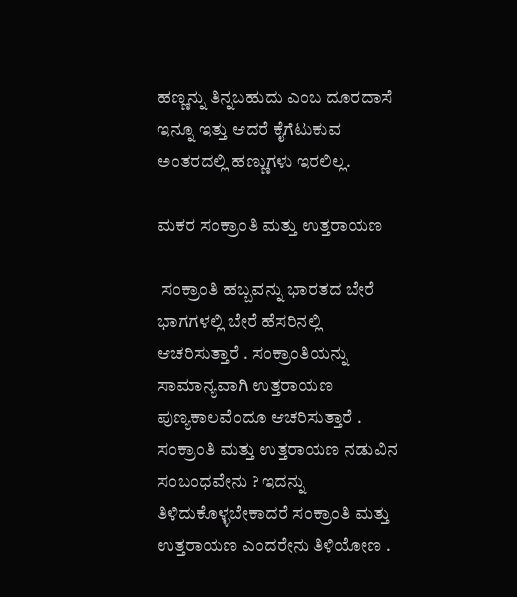ಹಣ್ಣನ್ನು ತಿನ್ನಬಹುದು ಎಂಬ ದೂರದಾಸೆ ಇನ್ನೂ ಇತ್ತು ಆದರೆ ಕೈಗೆಟುಕುವ ಅಂತರದಲ್ಲಿ ಹಣ್ಣುಗಳು ಇರಲಿಲ್ಲ.

ಮಕರ ಸಂಕ್ರಾಂತಿ ಮತ್ತು ಉತ್ತರಾಯಣ

 ಸಂಕ್ರಾಂತಿ ಹಬ್ಬವನ್ನು ಭಾರತದ ಬೇರೆ ಭಾಗಗಳಲ್ಲಿ ಬೇರೆ ಹೆಸರಿನಲ್ಲಿ ಆಚರಿಸುತ್ತಾರೆ . ಸಂಕ್ರಾಂತಿಯನ್ನು ಸಾಮಾನ್ಯವಾಗಿ ಉತ್ತರಾಯಣ ಪುಣ್ಯಕಾಲವೆಂದೂ ಆಚರಿಸುತ್ತಾರೆ . ಸಂಕ್ರಾಂತಿ ಮತ್ತು ಉತ್ತರಾಯಣ ನಡುವಿನ ಸಂಬಂಧವೇನು ? ಇದನ್ನು ತಿಳಿದುಕೊಳ್ಳಬೇಕಾದರೆ ಸಂಕ್ರಾಂತಿ ಮತ್ತು ಉತ್ತರಾಯಣ ಎಂದರೇನು ತಿಳಿಯೋಣ .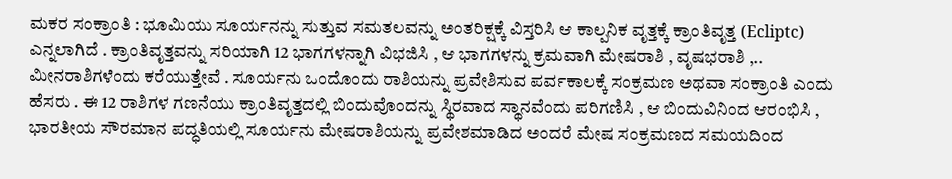ಮಕರ ಸಂಕ್ರಾಂತಿ : ಭೂಮಿಯು ಸೂರ್ಯನನ್ನು ಸುತ್ತುವ ಸಮತಲವನ್ನು ಅಂತರಿಕ್ಷಕ್ಕೆ ವಿಸ್ತರಿಸಿ ಆ ಕಾಲ್ಪನಿಕ ವೃತ್ತಕ್ಕೆ ಕ್ರಾಂತಿವೃತ್ತ (Ecliptc) ಎನ್ನಲಾಗಿದೆ . ಕ್ರಾಂತಿವೃತ್ತವನ್ನು ಸರಿಯಾಗಿ 12 ಭಾಗಗಳನ್ನಾಗಿ ವಿಭಜಿಸಿ , ಆ ಭಾಗಗಳನ್ನು ಕ್ರಮವಾಗಿ ಮೇಷರಾಶಿ , ವೃಷಭರಾಶಿ ,.. ಮೀನರಾಶಿಗಳೆಂದು ಕರೆಯುತ್ತೇವೆ . ಸೂರ್ಯನು ಒಂದೊಂದು ರಾಶಿಯನ್ನು ಪ್ರವೇಶಿಸುವ ಪರ್ವಕಾಲಕ್ಕೆ ಸಂಕ್ರಮಣ ಅಥವಾ ಸಂಕ್ರಾಂತಿ ಎಂದು ಹೆಸರು . ಈ 12 ರಾಶಿಗಳ ಗಣನೆಯು ಕ್ರಾಂತಿವೃತ್ತದಲ್ಲಿ ಬಿಂದುವೊಂದನ್ನು ಸ್ಥಿರವಾದ ಸ್ಥಾನವೆಂದು ಪರಿಗಣಿಸಿ , ಆ ಬಿಂದುವಿನಿಂದ ಆರಂಭಿಸಿ , ಭಾರತೀಯ ಸೌರಮಾನ ಪದ್ಧತಿಯಲ್ಲಿ ಸೂರ್ಯನು ಮೇಷರಾಶಿಯನ್ನು ಪ್ರವೇಶಮಾಡಿದ ಅಂದರೆ ಮೇಷ ಸಂಕ್ರಮಣದ ಸಮಯದಿಂದ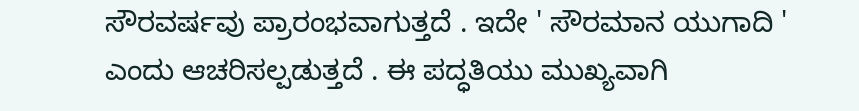ಸೌರವರ್ಷವು ಪ್ರಾರಂಭವಾಗುತ್ತದೆ . ಇದೇ ' ಸೌರಮಾನ ಯುಗಾದಿ ' ಎಂದು ಆಚರಿಸಲ್ಪಡುತ್ತದೆ . ಈ ಪದ್ಧತಿಯು ಮುಖ್ಯವಾಗಿ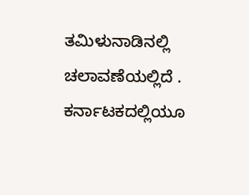ತಮಿಳುನಾಡಿನಲ್ಲಿ ಚಲಾವಣೆಯಲ್ಲಿದೆ . ಕರ್ನಾಟಕದಲ್ಲಿಯೂ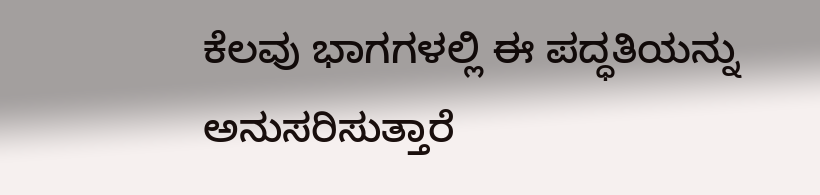ಕೆಲವು ಭಾಗಗಳಲ್ಲಿ ಈ ಪದ್ಧತಿಯನ್ನು ಅನುಸರಿಸುತ್ತಾರೆ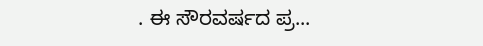. ಈ ಸೌರವರ್ಷದ ಪ್ರ...